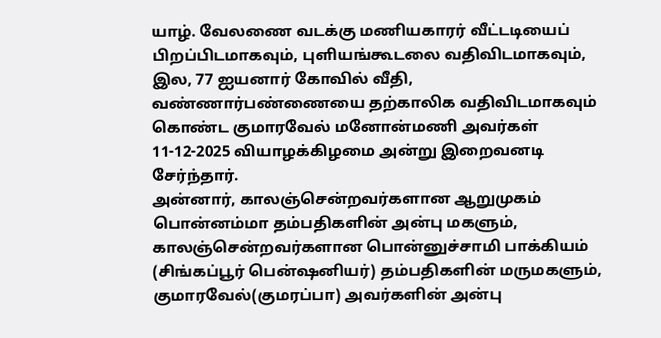யாழ். வேலணை வடக்கு மணியகாரர் வீட்டடியைப் பிறப்பிடமாகவும், புளியங்கூடலை வதிவிடமாகவும், இல, 77 ஐயனார் கோவில் வீதி, வண்ணார்பண்ணையை தற்காலிக வதிவிடமாகவும் கொண்ட குமாரவேல் மனோன்மணி அவர்கள் 11-12-2025 வியாழக்கிழமை அன்று இறைவனடி சேர்ந்தார்.
அன்னார், காலஞ்சென்றவர்களான ஆறுமுகம் பொன்னம்மா தம்பதிகளின் அன்பு மகளும், காலஞ்சென்றவர்களான பொன்னுச்சாமி பாக்கியம் (சிங்கப்பூர் பென்ஷனியர்) தம்பதிகளின் மருமகளும்,
குமாரவேல்(குமரப்பா) அவர்களின் அன்பு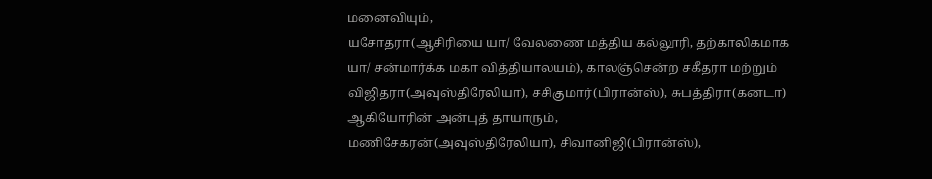மனைவியும்,
யசோதரா(ஆசிரியை யா/ வேலணை மத்திய கல்லூரி, தற்காலிகமாக யா/ சன்மார்க்க மகா வித்தியாலயம்), காலஞ்சென்ற சகீதரா மற்றும் விஜிதரா(அவுஸ்திரேலியா), சசிகுமார்(பிரான்ஸ்), சுபத்திரா(கனடா) ஆகியோரின் அன்புத் தாயாரும்,
மணிசேகரன்(அவுஸ்திரேலியா), சிவானிஜி(பிரான்ஸ்),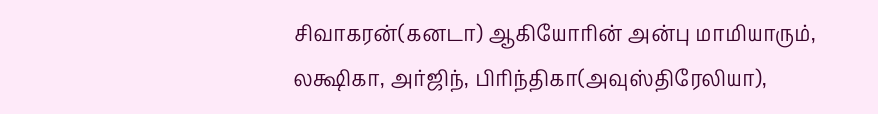சிவாகரன்(கனடா) ஆகியோரின் அன்பு மாமியாரும்,
லக்ஷிகா, அர்ஜிந், பிரிந்திகா(அவுஸ்திரேலியா),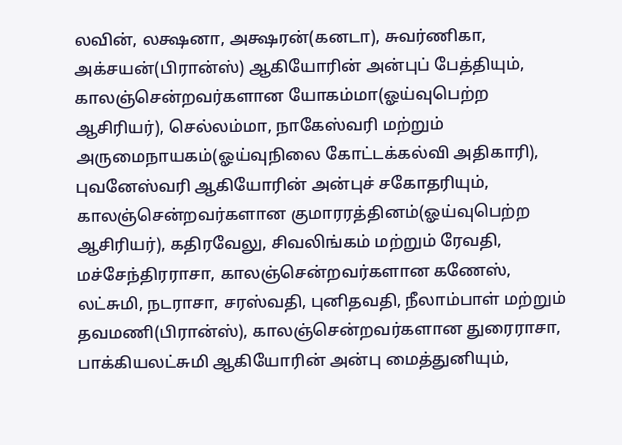லவின், லக்ஷனா, அக்ஷரன்(கனடா), சுவர்ணிகா, அக்சயன்(பிரான்ஸ்) ஆகியோரின் அன்புப் பேத்தியும்,
காலஞ்சென்றவர்களான யோகம்மா(ஓய்வுபெற்ற ஆசிரியர்), செல்லம்மா, நாகேஸ்வரி மற்றும் அருமைநாயகம்(ஓய்வுநிலை கோட்டக்கல்வி அதிகாரி), புவனேஸ்வரி ஆகியோரின் அன்புச் சகோதரியும்,
காலஞ்சென்றவர்களான குமாரரத்தினம்(ஓய்வுபெற்ற ஆசிரியர்), கதிரவேலு, சிவலிங்கம் மற்றும் ரேவதி, மச்சேந்திரராசா, காலஞ்சென்றவர்களான கணேஸ், லட்சுமி, நடராசா, சரஸ்வதி, புனிதவதி, நீலாம்பாள் மற்றும் தவமணி(பிரான்ஸ்), காலஞ்சென்றவர்களான துரைராசா, பாக்கியலட்சுமி ஆகியோரின் அன்பு மைத்துனியும்,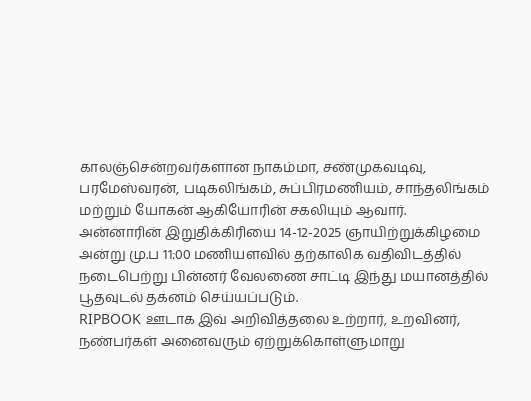காலஞ்சென்றவர்களான நாகம்மா, சண்முகவடிவு, பரமேஸ்வரன், படிகலிங்கம், சுப்பிரமணியம், சாந்தலிங்கம் மற்றும் யோகன் ஆகியோரின் சகலியும் ஆவார்.
அன்னாரின் இறுதிக்கிரியை 14-12-2025 ஞாயிற்றுக்கிழமை அன்று மு.ப 11:00 மணியளவில் தற்காலிக வதிவிடத்தில் நடைபெற்று பின்னர் வேலணை சாட்டி இந்து மயானத்தில் பூதவுடல் தகனம் செய்யப்படும்.
RIPBOOK ஊடாக இவ் அறிவித்தலை உற்றார், உறவினர், நண்பர்கள் அனைவரும் ஏற்றுக்கொள்ளுமாறு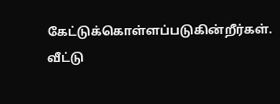கேட்டுக்கொள்ளப்படுகின்றீர்கள்.
வீட்டு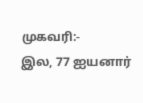முகவரி:-
இல, 77 ஐயனார்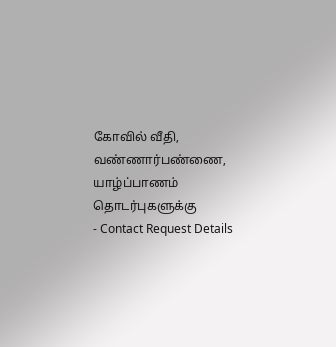கோவில் வீதி,
வண்ணார்பண்ணை,
யாழ்ப்பாணம்
தொடர்புகளுக்கு
- Contact Request Details